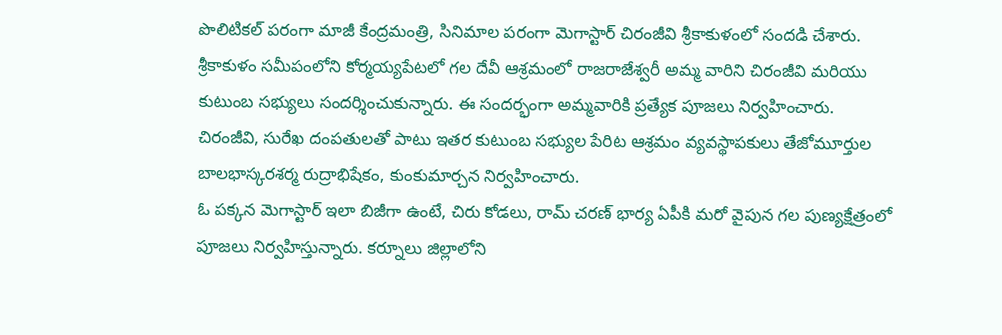పొలిటికల్ పరంగా మాజీ కేంద్రమంత్రి, సినిమాల పరంగా మెగాస్టార్ చిరంజీవి శ్రీకాకుళంలో సందడి చేశారు. శ్రీకాకుళం సమీపంలోని కోర్మయ్యపేటలో గల దేవీ ఆశ్రమంలో రాజరాజేశ్వరీ అమ్మ వారిని చిరంజీవి మరియు కుటుంబ సభ్యులు సందర్శించుకున్నారు. ఈ సందర్భంగా అమ్మవారికి ప్రత్యేక పూజలు నిర్వహించారు. చిరంజీవి, సురేఖ దంపతులతో పాటు ఇతర కుటుంబ సభ్యుల పేరిట ఆశ్రమం వ్యవస్థాపకులు తేజోమూర్తుల బాలభాస్కరశర్మ రుద్రాభిషేకం, కుంకుమార్చన నిర్వహించారు.
ఓ పక్కన మెగాస్టార్ ఇలా బిజీగా ఉంటే, చిరు కోడలు, రామ్ చరణ్ భార్య ఏపీకి మరో వైపున గల పుణ్యక్షేత్రంలో పూజలు నిర్వహిస్తున్నారు. కర్నూలు జిల్లాలోని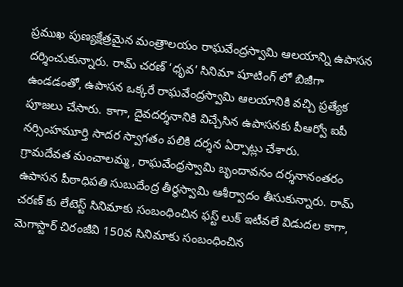ప్రముఖ పుణ్యక్షేత్రమైన మంత్రాలయం రాఘవేంద్రస్వామి ఆలయాన్ని ఉపాసన దర్శించుకున్నారు. రామ్ చరణ్ ‘ధృవ’ సినిమా షూటింగ్ లో బిజీగా ఉండడంతో, ఉపాసన ఒక్కరే రాఘవేంద్రస్వామి ఆలయానికి వచ్చి ప్రత్యేక పూజలు చేసారు. కాగా, దైవదర్శనానికి విచ్చేసిన ఉపాసనకు పీఆర్వో ఐపీ నర్సింహమూర్తి సాదర స్వాగతం పలికి దర్శన ఏర్పాట్లు చేశారు.
గ్రామదేవత మంచాలమ్మ, రాఘవేంధ్రస్వామి బృందావనం దర్శనానంతరం ఉపాసన పీఠాధిపతి సుబుదేంద్ర తీర్థస్వామి ఆశీర్వాదం తీసుకున్నారు. రామ్ చరణ్ కు లేటెస్ట్ సినిమాకు సంబంధించిన ఫస్ట్ లుక్ ఇటీవలే విడుదల కాగా, మెగాస్టార్ చిరంజీవి 150వ సినిమాకు సంబంధించిన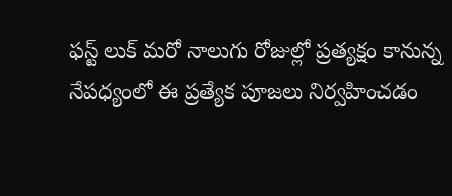ఫస్ట్ లుక్ మరో నాలుగు రోజుల్లో ప్రత్యక్షం కానున్న నేపధ్యంలో ఈ ప్రత్యేక పూజలు నిర్వహించడం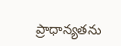ప్రాధాన్యతను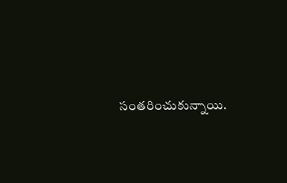సంతరించుకున్నాయి.